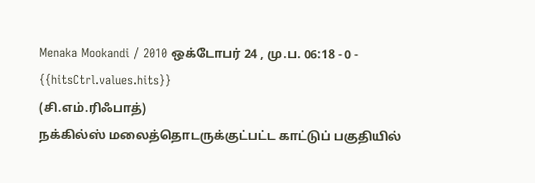Menaka Mookandi / 2010 ஒக்டோபர் 24 , மு.ப. 06:18 - 0 - {{hitsCtrl.values.hits}}
(சி.எம்.ரிஃபாத்)
நக்கில்ஸ் மலைத்தொடருக்குட்பட்ட காட்டுப் பகுதியில்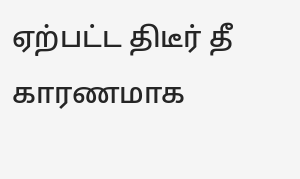ஏற்பட்ட திடீர் தீ காரணமாக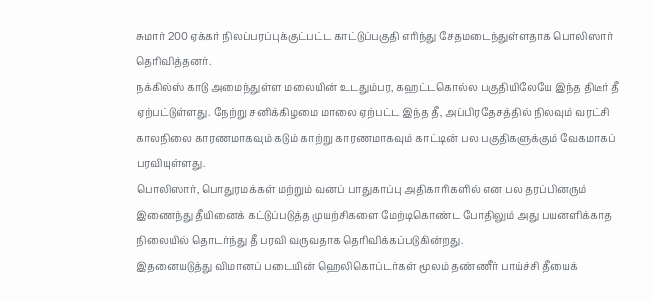சுமார் 200 ஏக்கர் நிலப்பரப்புக்குட்பட்ட காட்டுப்பகுதி எரிந்து சேதமடைந்துள்ளதாக பொலிஸார் தெரிவித்தனர்.
நக்கில்ஸ் காடு அமைந்துள்ள மலையின் உடதும்பர, கஹட்டகொல்ல பகுதியிலேயே இந்த திடீர் தீ ஏற்பட்டுள்ளது. நேற்று சனிக்கிழமை மாலை ஏற்பட்ட இந்த தீ, அப்பிரதேசத்தில் நிலவும் வரட்சி காலநிலை காரணமாகவும் கடும் காற்று காரணமாகவும் காட்டின் பல பகுதிகளுக்கும் வேகமாகப் பரவியுள்ளது.
பொலிஸார், பொதுரமக்கள் மற்றும் வனப் பாதுகாப்பு அதிகாரிகளில் என பல தரப்பினரும் இணைந்து தீயினைக் கட்டுப்படுத்த முயற்சிகளை மேற்டிகொண்ட போதிலும் அது பயனளிக்காத நிலையில் தொடர்ந்து தீ பரவி வருவதாக தெரிவிக்கப்படுகின்றது.
இதனையடுத்து விமானப் படையின் ஹெலிகொப்டர்கள் மூலம் தண்ணீர் பாய்ச்சி தீயைக்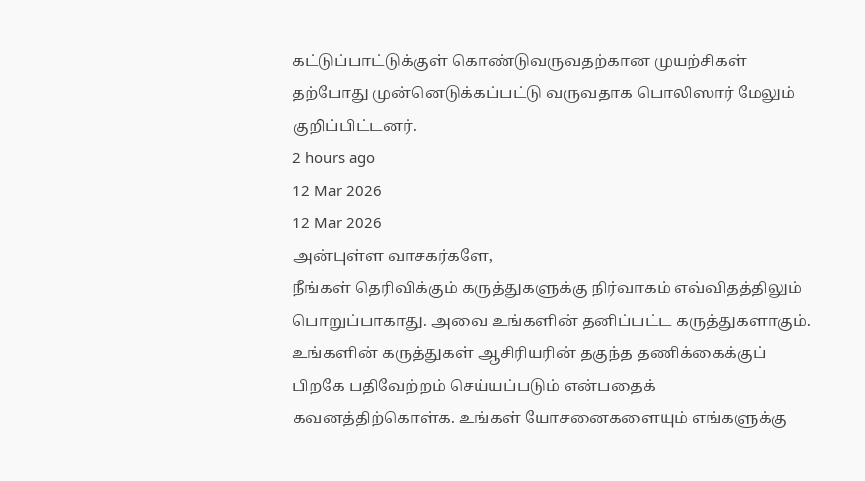கட்டுப்பாட்டுக்குள் கொண்டுவருவதற்கான முயற்சிகள் தற்போது முன்னெடுக்கப்பட்டு வருவதாக பொலிஸார் மேலும் குறிப்பிட்டனர்.
2 hours ago
12 Mar 2026
12 Mar 2026
அன்புள்ள வாசகர்களே,
நீங்கள் தெரிவிக்கும் கருத்துகளுக்கு நிர்வாகம் எவ்விதத்திலும் பொறுப்பாகாது. அவை உங்களின் தனிப்பட்ட கருத்துகளாகும். உங்களின் கருத்துகள் ஆசிரியரின் தகுந்த தணிக்கைக்குப் பிறகே பதிவேற்றம் செய்யப்படும் என்பதைக் கவனத்திற்கொள்க. உங்கள் யோசனைகளையும் எங்களுக்கு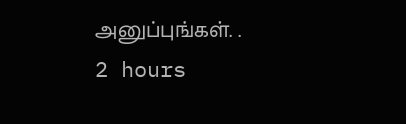அனுப்புங்கள். .
2 hours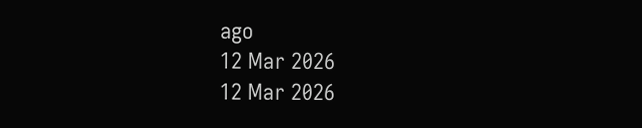ago
12 Mar 2026
12 Mar 2026